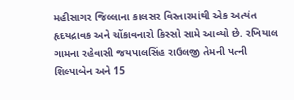મહીસાગર જિલ્લાના કાલસર વિસ્તારમાંથી એક અત્યંત હૃદયદ્રાવક અને ચોંકાવનારો કિસ્સો સામે આવ્યો છે. રખિયાલ ગામના રહેવાસી જયપાલસિંહ રાઉલજી તેમની પત્ની શિલ્પાબેન અને 15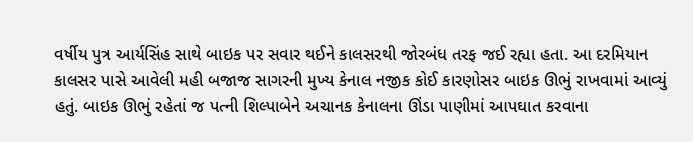વર્ષીય પુત્ર આર્યસિંહ સાથે બાઇક પર સવાર થઈને કાલસરથી જોરબંધ તરફ જઈ રહ્યા હતા. આ દરમિયાન કાલસર પાસે આવેલી મહી બજાજ સાગરની મુખ્ય કેનાલ નજીક કોઈ કારણોસર બાઇક ઊભું રાખવામાં આવ્યું હતું. બાઇક ઊભું રહેતાં જ પત્ની શિલ્પાબેને અચાનક કેનાલના ઊંડા પાણીમાં આપઘાત કરવાના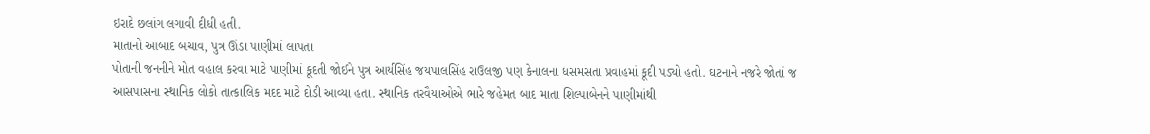ઇરાદે છલાંગ લગાવી દીધી હતી.
માતાનો આબાદ બચાવ, પુત્ર ઊંડા પાણીમાં લાપતા
પોતાની જનનીને મોત વહાલ કરવા માટે પાણીમાં કૂદતી જોઈને પુત્ર આર્યસિંહ જયપાલસિંહ રાઉલજી પણ કેનાલના ધસમસતા પ્રવાહમાં કૂદી પડ્યો હતો. ઘટનાને નજરે જોતાં જ આસપાસના સ્થાનિક લોકો તાત્કાલિક મદદ માટે દોડી આવ્યા હતા. સ્થાનિક તરવૈયાઓએ ભારે જહેમત બાદ માતા શિલ્પાબેનને પાણીમાંથી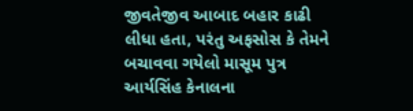જીવતેજીવ આબાદ બહાર કાઢી લીધા હતા, પરંતુ અફસોસ કે તેમને બચાવવા ગયેલો માસૂમ પુત્ર આર્યસિંહ કેનાલના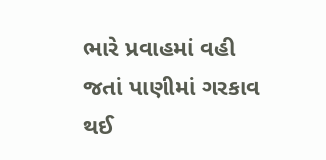ભારે પ્રવાહમાં વહી જતાં પાણીમાં ગરકાવ થઈ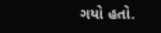ગયો હતો.